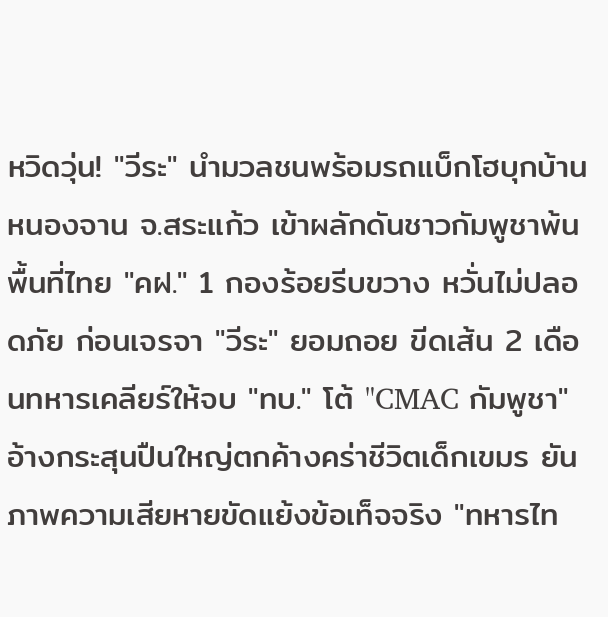หวิดวุ่น! "วีระ" นำมวลชนพร้อมรถแบ็กโฮบุกบ้านหนองจาน จ.สระแก้ว เข้าผลักดันชาวกัมพูชาพ้นพื้นที่ไทย "คฝ." 1 กองร้อยรีบขวาง หวั่นไม่ปลอดภัย ก่อนเจรจา "วีระ" ยอมถอย ขีดเส้น 2 เดือนทหารเคลียร์ให้จบ "ทบ." โต้ "CMAC กัมพูชา" อ้างกระสุนปืนใหญ่ตกค้างคร่าชีวิตเด็กเขมร ยันภาพความเสียหายขัดแย้งข้อเท็จจริง "ทหารไท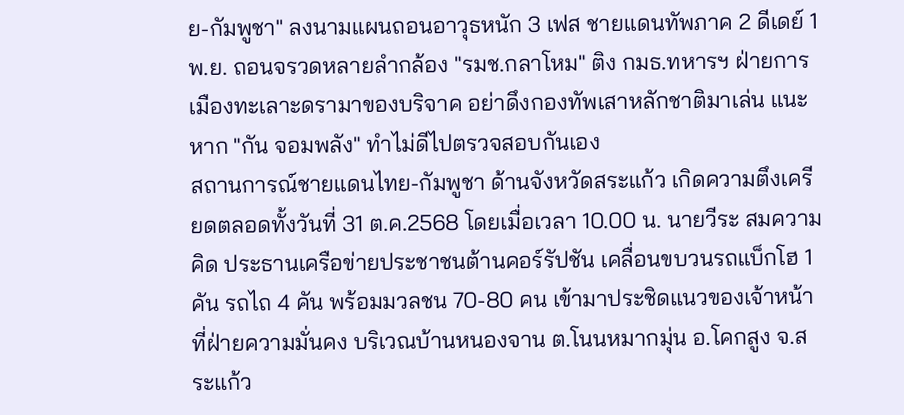ย-กัมพูชา" ลงนามแผนถอนอาวุธหนัก 3 เฟส ชายแดนทัพภาค 2 ดีเดย์ 1 พ.ย. ถอนจรวดหลายลำกล้อง "รมช.กลาโหม" ติง กมธ.ทหารฯ ฝ่ายการเมืองทะเลาะดรามาของบริจาค อย่าดึงกองทัพเสาหลักชาติมาเล่น แนะหาก "กัน จอมพลัง" ทำไม่ดีไปตรวจสอบกันเอง
สถานการณ์ชายแดนไทย-กัมพูชา ด้านจังหวัดสระแก้ว เกิดความตึงเครียดตลอดทั้งวันที่ 31 ต.ค.2568 โดยเมื่อเวลา 10.00 น. นายวีระ สมความคิด ประธานเครือข่ายประชาชนต้านคอร์รัปชัน เคลื่อนขบวนรถแบ็กโฮ 1 คัน รถไถ 4 คัน พร้อมมวลชน 70-80 คน เข้ามาประชิดแนวของเจ้าหน้าที่ฝ่ายความมั่นคง บริเวณบ้านหนองจาน ต.โนนหมากมุ่น อ.โคกสูง จ.สระแก้ว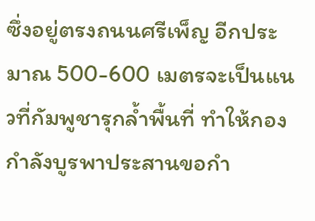ซึ่งอยู่ตรงถนนศรีเพ็ญ อีกประมาณ 500-600 เมตรจะเป็นแนวที่กัมพูชารุกล้ำพื้นที่ ทำให้กองกำลังบูรพาประสานขอกำ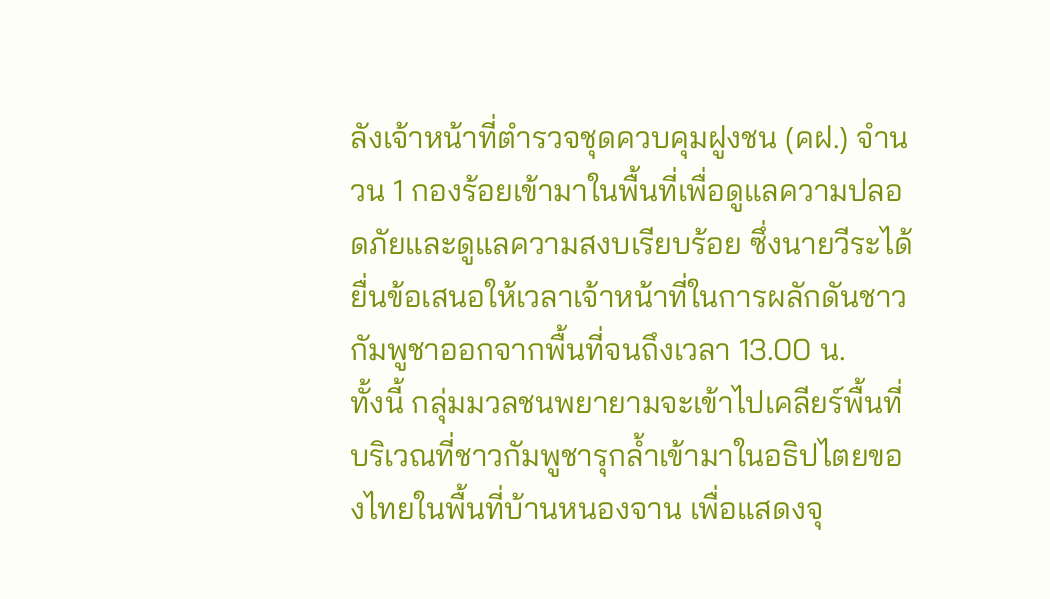ลังเจ้าหน้าที่ตำรวจชุดควบคุมฝูงชน (คฝ.) จำนวน 1 กองร้อยเข้ามาในพื้นที่เพื่อดูแลความปลอดภัยและดูแลความสงบเรียบร้อย ซึ่งนายวีระได้ยื่นข้อเสนอให้เวลาเจ้าหน้าที่ในการผลักดันชาวกัมพูชาออกจากพื้นที่จนถึงเวลา 13.00 น.
ทั้งนี้ กลุ่มมวลชนพยายามจะเข้าไปเคลียร์พื้นที่บริเวณที่ชาวกัมพูชารุกล้ำเข้ามาในอธิปไตยของไทยในพื้นที่บ้านหนองจาน เพื่อแสดงจุ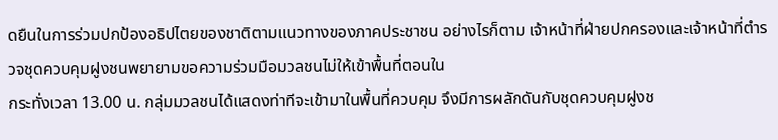ดยืนในการร่วมปกป้องอธิปไตยของชาติตามแนวทางของภาคประชาชน อย่างไรก็ตาม เจ้าหน้าที่ฝ่ายปกครองและเจ้าหน้าที่ตำรวจชุดควบคุมฝูงชนพยายามขอความร่วมมือมวลชนไม่ให้เข้าพื้นที่ตอนใน
กระทั่งเวลา 13.00 น. กลุ่มมวลชนได้แสดงท่าทีจะเข้ามาในพื้นที่ควบคุม จึงมีการผลักดันกับชุดควบคุมฝูงช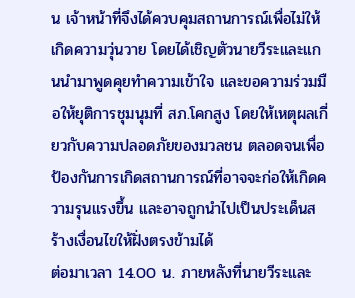น เจ้าหน้าที่จึงได้ควบคุมสถานการณ์เพื่อไม่ให้เกิดความวุ่นวาย โดยได้เชิญตัวนายวีระและแกนนำมาพูดคุยทำความเข้าใจ และขอความร่วมมือให้ยุติการชุมนุมที่ สภ.โคกสูง โดยให้เหตุผลเกี่ยวกับความปลอดภัยของมวลชน ตลอดจนเพื่อป้องกันการเกิดสถานการณ์ที่อาจจะก่อให้เกิดความรุนแรงขึ้น และอาจถูกนำไปเป็นประเด็นสร้างเงื่อนไขให้ฝั่งตรงข้ามได้
ต่อมาเวลา 14.00 น. ภายหลังที่นายวีระและ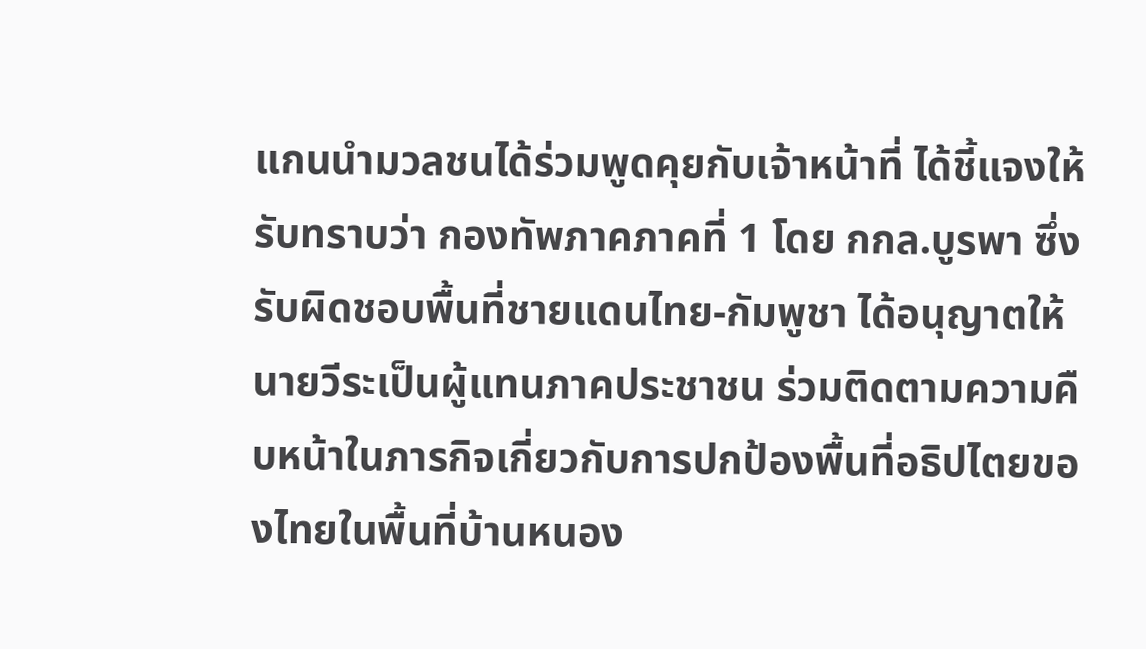แกนนำมวลชนได้ร่วมพูดคุยกับเจ้าหน้าที่ ได้ชี้แจงให้รับทราบว่า กองทัพภาคภาคที่ 1 โดย กกล.บูรพา ซึ่งรับผิดชอบพื้นที่ชายแดนไทย-กัมพูชา ได้อนุญาตให้นายวีระเป็นผู้แทนภาคประชาชน ร่วมติดตามความคืบหน้าในภารกิจเกี่ยวกับการปกป้องพื้นที่อธิปไตยของไทยในพื้นที่บ้านหนอง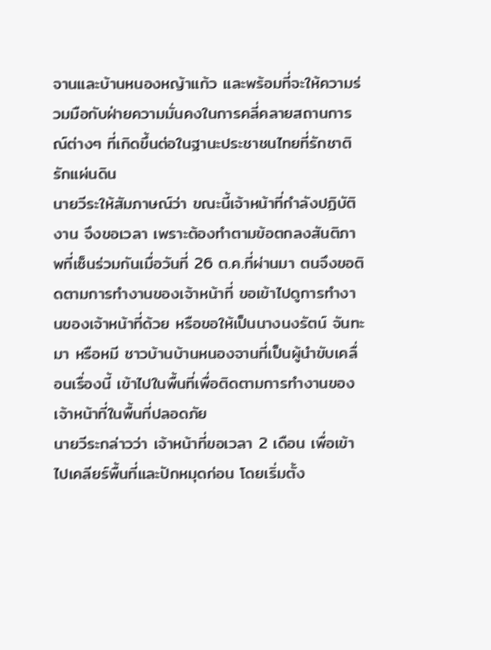จานและบ้านหนองหญ้าแก้ว และพร้อมที่จะให้ความร่วมมือกับฝ่ายความมั่นคงในการคลี่คลายสถานการณ์ต่างๆ ที่เกิดขึ้นต่อในฐานะประชาชนไทยที่รักชาติรักแผ่นดิน
นายวีระให้สัมภาษณ์ว่า ขณะนี้เจ้าหน้าที่กำลังปฏิบัติงาน จึงขอเวลา เพราะต้องทำตามข้อตกลงสันติภาพที่เซ็นร่วมกันเมื่อวันที่ 26 ต.ค.ที่ผ่านมา ตนจึงขอติดตามการทำงานของเจ้าหน้าที่ ขอเข้าไปดูการทำงานของเจ้าหน้าที่ด้วย หรือขอให้เป็นนางนงรัตน์ จันทะมา หรือหมี ชาวบ้านบ้านหนองจานที่เป็นผู้นำขับเคลื่อนเรื่องนี้ เข้าไปในพื้นที่เพื่อติดตามการทำงานของเจ้าหน้าที่ในพื้นที่ปลอดภัย
นายวีระกล่าวว่า เจ้าหน้าที่ขอเวลา 2 เดือน เพื่อเข้าไปเคลียร์พื้นที่และปักหมุดก่อน โดยเริ่มตั้ง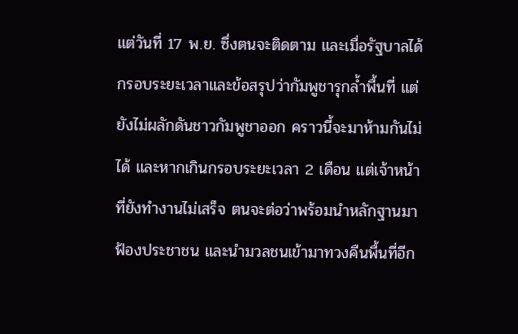แต่วันที่ 17 พ.ย. ซึ่งตนจะติดตาม และเมื่อรัฐบาลได้กรอบระยะเวลาและข้อสรุปว่ากัมพูชารุกล้ำพื้นที่ แต่ยังไม่ผลักดันชาวกัมพูชาออก คราวนี้จะมาห้ามกันไม่ได้ และหากเกินกรอบระยะเวลา 2 เดือน แต่เจ้าหน้าที่ยังทำงานไม่เสร็จ ตนจะต่อว่าพร้อมนำหลักฐานมาฟ้องประชาชน และนำมวลชนเข้ามาทวงคืนพื้นที่อีก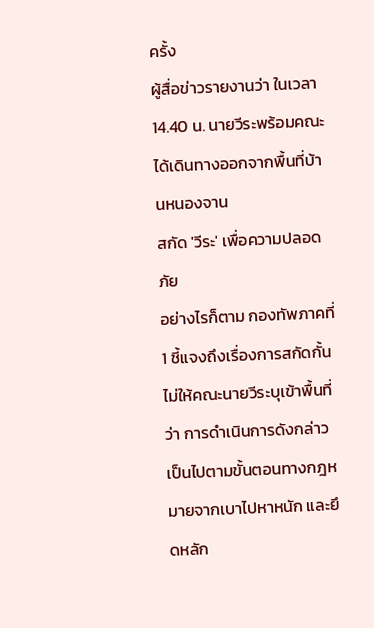ครั้ง
ผู้สื่อข่าวรายงานว่า ในเวลา 14.40 น. นายวีระพร้อมคณะได้เดินทางออกจากพื้นที่บ้านหนองจาน
สกัด 'วีระ' เพื่อความปลอดภัย
อย่างไรก็ตาม กองทัพภาคที่ 1 ชี้แจงถึงเรื่องการสกัดกั้นไม่ให้คณะนายวีระบุเข้าพื้นที่ว่า การดำเนินการดังกล่าวเป็นไปตามขั้นตอนทางกฎหมายจากเบาไปหาหนัก และยึดหลัก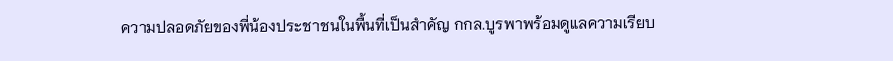ความปลอดภัยของพี่น้องประชาชนในพื้นที่เป็นสำคัญ กกล.บูรพาพร้อมดูแลความเรียบ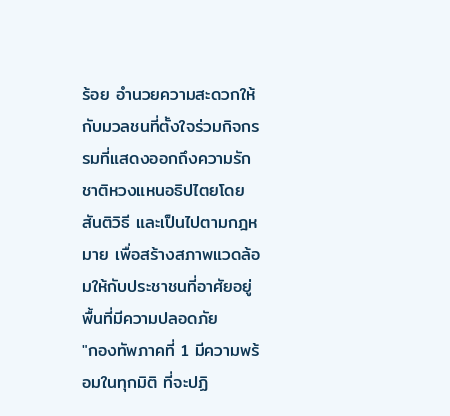ร้อย อำนวยความสะดวกให้กับมวลชนที่ตั้งใจร่วมกิจกรรมที่แสดงออกถึงความรักชาติหวงแหนอธิปไตยโดยสันติวิธี และเป็นไปตามกฎหมาย เพื่อสร้างสภาพแวดล้อมให้กับประชาชนที่อาศัยอยู่พื้นที่มีความปลอดภัย
"กองทัพภาคที่ 1 มีความพร้อมในทุกมิติ ที่จะปฏิ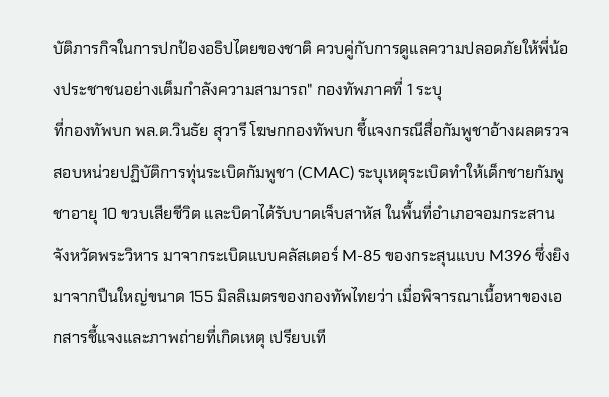บัติภารกิจในการปกป้องอธิปไตยของชาติ ควบคู่กับการดูแลความปลอดภัยให้พี่น้องประชาชนอย่างเต็มกำลังความสามารถ" กองทัพภาคที่ 1 ระบุ
ที่กองทัพบก พล.ต.วินธัย สุวารี โฆษกกองทัพบก ชี้แจงกรณีสื่อกัมพูชาอ้างผลตรวจสอบหน่วยปฏิบัติการทุ่นระเบิดกัมพูชา (CMAC) ระบุเหตุระเบิดทำให้เด็กชายกัมพูชาอายุ 10 ขวบเสียชีวิต และบิดาได้รับบาดเจ็บสาหัส ในพื้นที่อำเภอจอมกระสาน จังหวัดพระวิหาร มาจากระเบิดแบบคลัสเตอร์ M-85 ของกระสุนแบบ M396 ซึ่งยิงมาจากปืนใหญ่ขนาด 155 มิลลิเมตรของกองทัพไทยว่า เมื่อพิจารณาเนื้อหาของเอกสารชี้แจงและภาพถ่ายที่เกิดเหตุ เปรียบเที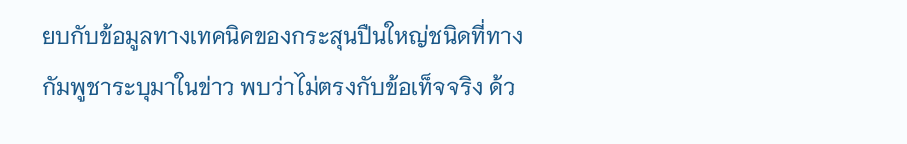ยบกับข้อมูลทางเทคนิคของกระสุนปืนใหญ่ชนิดที่ทางกัมพูชาระบุมาในข่าว พบว่าไม่ตรงกับข้อเท็จจริง ด้ว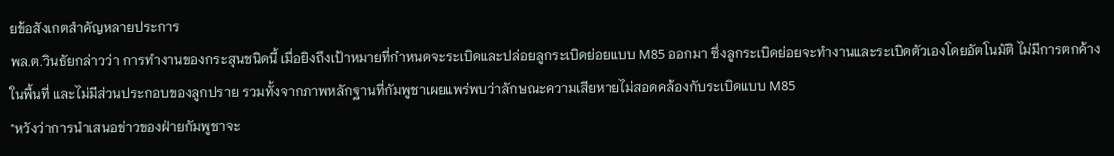ยข้อสังเกตสำคัญหลายประการ
พล.ต.วินธัยกล่าวว่า การทำงานของกระสุนชนิดนี้ เมื่อยิงถึงเป้าหมายที่กำหนดจะระเบิดและปล่อยลูกระเบิดย่อยแบบ M85 ออกมา ซึ่งลูกระเบิดย่อยจะทำงานและระเบิดตัวเองโดยอัตโนมัติ ไม่มีการตกค้างในพื้นที่ และไม่มีส่วนประกอบของลูกปราย รวมทั้งจากภาพหลักฐานที่กัมพูชาเผยแพร่พบว่าลักษณะความเสียหายไม่สอดคล้องกับระเบิดแบบ M85
"หวังว่าการนำเสนอข่าวของฝ่ายกัมพูชาจะ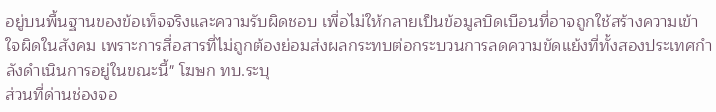อยู่บนพื้นฐานของข้อเท็จจริงและความรับผิดชอบ เพื่อไม่ให้กลายเป็นข้อมูลบิดเบือนที่อาจถูกใช้สร้างความเข้าใจผิดในสังคม เพราะการสื่อสารที่ไม่ถูกต้องย่อมส่งผลกระทบต่อกระบวนการลดความขัดแย้งที่ทั้งสองประเทศกำลังดำเนินการอยู่ในขณะนี้" โฆษก ทบ.ระบุ
ส่วนที่ด่านช่องจอ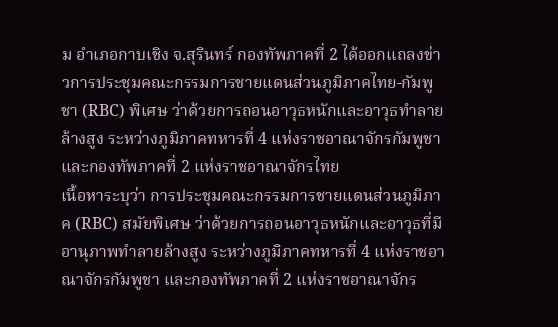ม อำเภอกาบเชิง จ.สุรินทร์ กองทัพภาคที่ 2 ได้ออกแถลงข่าวการประชุมคณะกรรมการชายแดนส่วนภูมิภาคไทย-กัมพูชา (RBC) พิเศษ ว่าด้วยการถอนอาวุธหนักและอาวุธทำลายล้างสูง ระหว่างภูมิภาคทหารที่ 4 แห่งราชอาณาจักรกัมพูชา และกองทัพภาคที่ 2 แห่งราชอาณาจักรไทย
เนื้อหาระบุว่า การประชุมคณะกรรมการชายแดนส่วนภูมิภาค (RBC) สมัยพิเศษ ว่าด้วยการถอนอาวุธหนักและอาวุธที่มีอานุภาพทำลายล้างสูง ระหว่างภูมิภาคทหารที่ 4 แห่งราชอาณาจักรกัมพูชา และกองทัพภาคที่ 2 แห่งราชอาณาจักร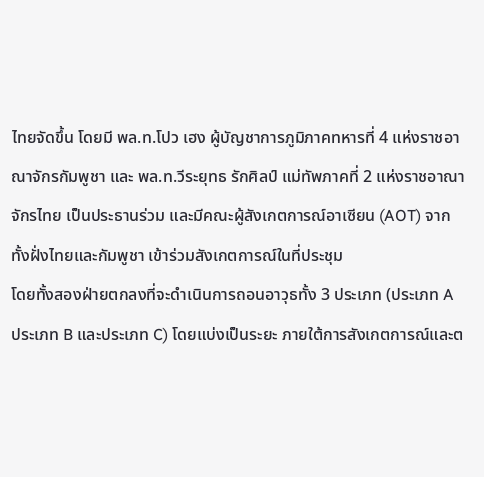ไทยจัดขึ้น โดยมี พล.ท.โปว เฮง ผู้บัญชาการภูมิภาคทหารที่ 4 แห่งราชอาณาจักรกัมพูชา และ พล.ท.วีระยุทธ รักศิลป์ แม่ทัพภาคที่ 2 แห่งราชอาณาจักรไทย เป็นประธานร่วม และมีคณะผู้สังเกตการณ์อาเซียน (AOT) จากทั้งฝั่งไทยและกัมพูชา เข้าร่วมสังเกตการณ์ในที่ประชุม
โดยทั้งสองฝ่ายตกลงที่จะดำเนินการถอนอาวุธทั้ง 3 ประเภท (ประเภท A ประเภท B และประเภท C) โดยแบ่งเป็นระยะ ภายใต้การสังเกตการณ์และต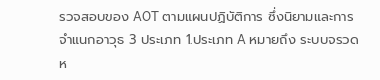รวจสอบของ AOT ตามแผนปฏิบัติการ ซึ่งนิยามและการจำแนกอาวุธ 3 ประเภท 1.ประเภท A หมายถึง ระบบจรวดห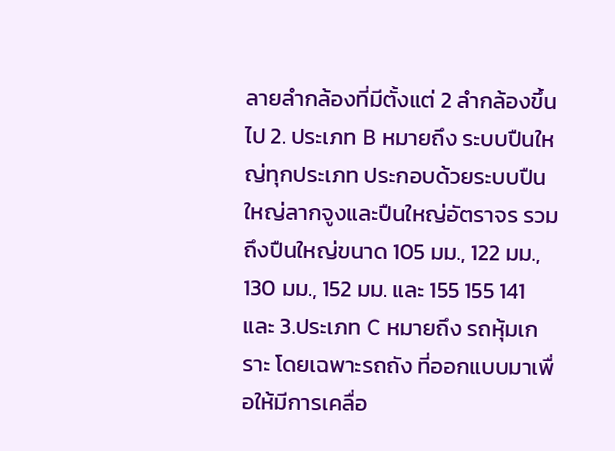ลายลำกล้องที่มีตั้งแต่ 2 ลำกล้องขึ้นไป 2. ประเภท B หมายถึง ระบบปืนใหญ่ทุกประเภท ประกอบด้วยระบบปืนใหญ่ลากจูงและปืนใหญ่อัตราจร รวมถึงปืนใหญ่ขนาด 105 มม., 122 มม., 130 มม., 152 มม. และ 155 155 141 และ 3.ประเภท C หมายถึง รถหุ้มเกราะ โดยเฉพาะรถถัง ที่ออกแบบมาเพื่อให้มีการเคลื่อ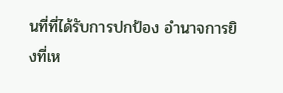นที่ที่ได้รับการปกป้อง อำนาจการยิงที่เห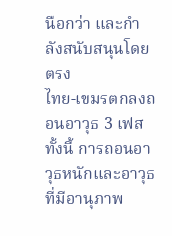นือกว่า และกำลังสนับสนุนโดยตรง
ไทย-เขมรตกลงถอนอาวุธ 3 เฟส
ทั้งนี้ การถอนอาวุธหนักและอาวุธที่มีอานุภาพ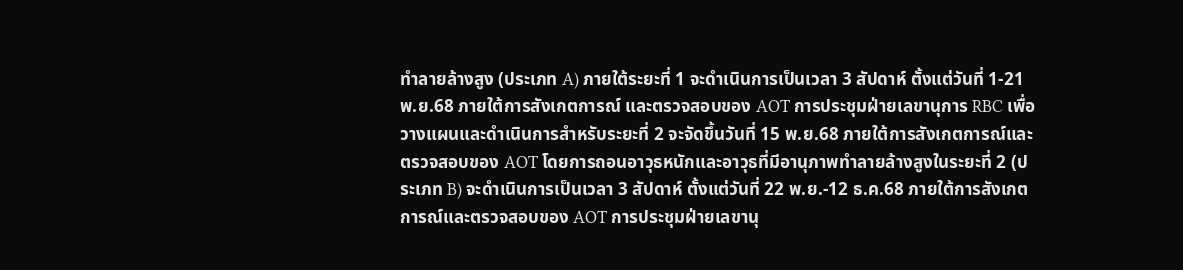ทำลายล้างสูง (ประเภท A) ภายใต้ระยะที่ 1 จะดำเนินการเป็นเวลา 3 สัปดาห์ ตั้งแต่วันที่ 1-21 พ.ย.68 ภายใต้การสังเกตการณ์ และตรวจสอบของ AOT การประชุมฝ่ายเลขานุการ RBC เพื่อวางแผนและดำเนินการสำหรับระยะที่ 2 จะจัดขึ้นวันที่ 15 พ.ย.68 ภายใต้การสังเกตการณ์และตรวจสอบของ AOT โดยการถอนอาวุธหนักและอาวุธที่มีอานุภาพทำลายล้างสูงในระยะที่ 2 (ประเภท B) จะดำเนินการเป็นเวลา 3 สัปดาห์ ตั้งแต่วันที่ 22 พ.ย.-12 ธ.ค.68 ภายใต้การสังเกตการณ์และตรวจสอบของ AOT การประชุมฝ่ายเลขานุ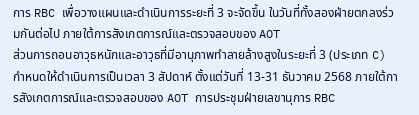การ RBC เพื่อวางแผนและดำเนินการระยะที่ 3 จะจัดขึ้น ในวันที่ทั้งสองฝ่ายตกลงร่วมกันต่อไป ภายใต้การสังเกตการณ์และตรวจสอบของ AOT
ส่วนการถอนอาวุธหนักและอาวุธที่มีอานุภาพทำลายล้างสูงในระยะที่ 3 (ประเภท C) กำหนดให้ดำเนินการเป็นเวลา 3 สัปดาห์ ตั้งแต่วันที่ 13-31 ธันวาคม 2568 ภายใต้การสังเกตการณ์และตรวจสอบของ AOT การประชุมฝ่ายเลขานุการ RBC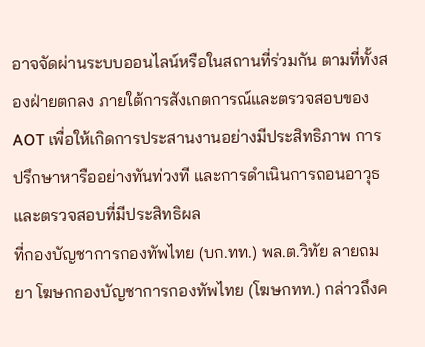อาจจัดผ่านระบบออนไลน์หรือในสถานที่ร่วมกัน ตามที่ทั้งสองฝ่ายตกลง ภายใต้การสังเกตการณ์และตรวจสอบของ AOT เพื่อให้เกิดการประสานงานอย่างมีประสิทธิภาพ การปรึกษาหารืออย่างทันท่วงที และการดำเนินการถอนอาวุธและตรวจสอบที่มีประสิทธิผล
ที่กองบัญชาการกองทัพไทย (บก.ทท.) พล.ต.วิทัย ลายถมยา โฆษกกองบัญชาการกองทัพไทย (โฆษกทท.) กล่าวถึงค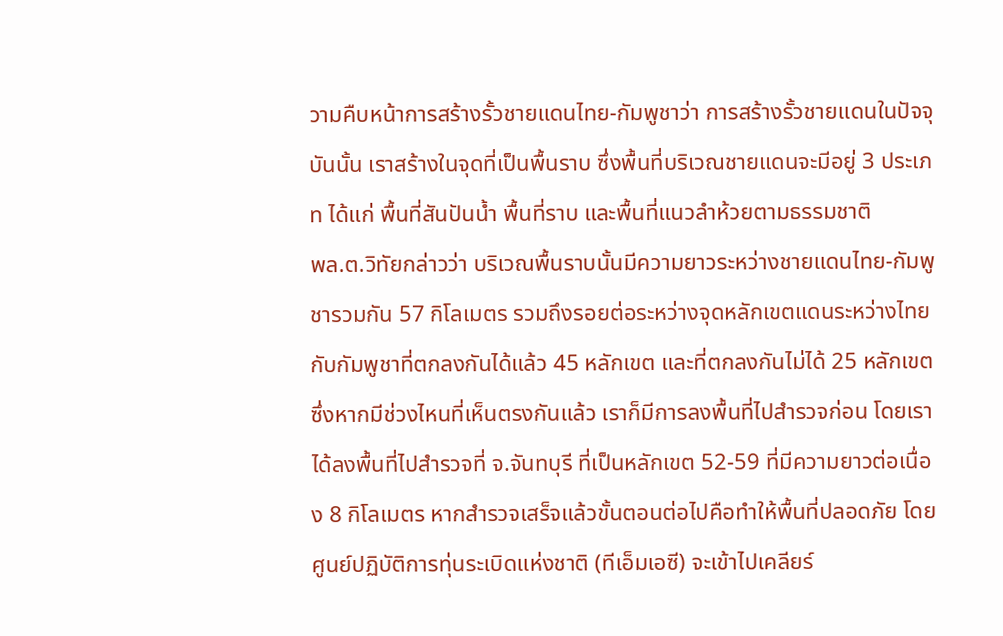วามคืบหน้าการสร้างรั้วชายแดนไทย-กัมพูชาว่า การสร้างรั้วชายแดนในปัจจุบันนั้น เราสร้างในจุดที่เป็นพื้นราบ ซึ่งพื้นที่บริเวณชายแดนจะมีอยู่ 3 ประเภท ได้แก่ พื้นที่สันปันน้ำ พื้นที่ราบ และพื้นที่แนวลำห้วยตามธรรมชาติ
พล.ต.วิทัยกล่าวว่า บริเวณพื้นราบนั้นมีความยาวระหว่างชายแดนไทย-กัมพูชารวมกัน 57 กิโลเมตร รวมถึงรอยต่อระหว่างจุดหลักเขตแดนระหว่างไทยกับกัมพูชาที่ตกลงกันได้แล้ว 45 หลักเขต และที่ตกลงกันไม่ได้ 25 หลักเขต ซึ่งหากมีช่วงไหนที่เห็นตรงกันแล้ว เราก็มีการลงพื้นที่ไปสำรวจก่อน โดยเราได้ลงพื้นที่ไปสำรวจที่ จ.จันทบุรี ที่เป็นหลักเขต 52-59 ที่มีความยาวต่อเนื่อง 8 กิโลเมตร หากสำรวจเสร็จแล้วขั้นตอนต่อไปคือทำให้พื้นที่ปลอดภัย โดยศูนย์ปฏิบัติการทุ่นระเบิดแห่งชาติ (ทีเอ็มเอซี) จะเข้าไปเคลียร์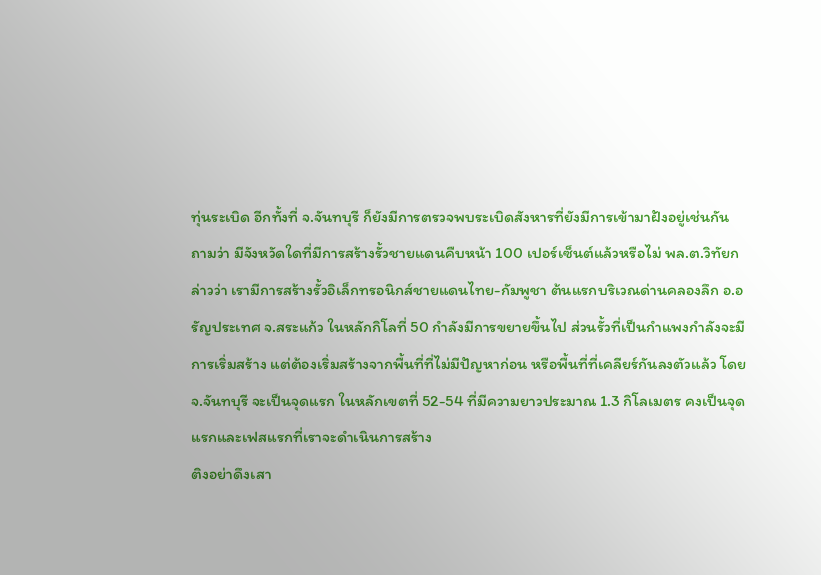ทุ่นระเบิด อีกทั้งที่ จ.จันทบุรี ก็ยังมีการตรวจพบระเบิดสังหารที่ยังมีการเข้ามาฝังอยู่เช่นกัน
ถามว่า มีจังหวัดใดที่มีการสร้างรั้วชายแดนคืบหน้า 100 เปอร์เซ็นต์แล้วหรือไม่ พล.ต.วิทัยกล่าวว่า เรามีการสร้างรั้วอิเล็กทรอนิกส์ชายแดนไทย-กัมพูชา ต้นแรกบริเวณด่านคลองลึก อ.อรัญประเทศ จ.สระแก้ว ในหลักกิโลที่ 50 กำลังมีการขยายขึ้นไป ส่วนรั้วที่เป็นกำแพงกำลังจะมีการเริ่มสร้าง แต่ต้องเริ่มสร้างจากพื้นที่ที่ไม่มีปัญหาก่อน หรือพื้นที่ที่เคลียร์กันลงตัวแล้ว โดย จ.จันทบุรี จะเป็นจุดแรก ในหลักเขตที่ 52-54 ที่มีความยาวประมาณ 1.3 กิโลเมตร คงเป็นจุดแรกและเฟสแรกที่เราจะดำเนินการสร้าง
ติงอย่าดึงเสา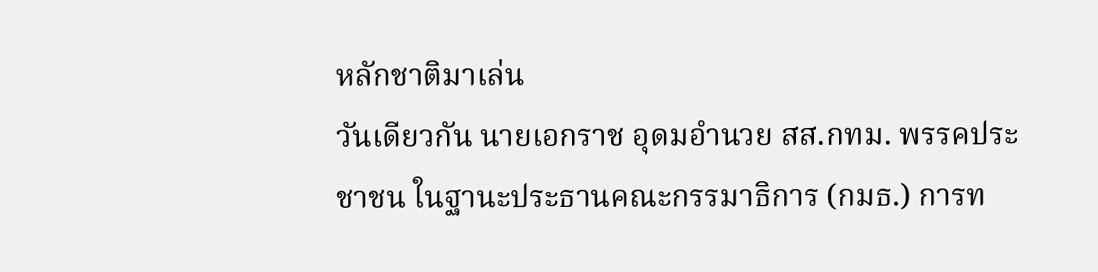หลักชาติมาเล่น
วันเดียวกัน นายเอกราช อุดมอำนวย สส.กทม. พรรคประชาชน ในฐานะประธานคณะกรรมาธิการ (กมธ.) การท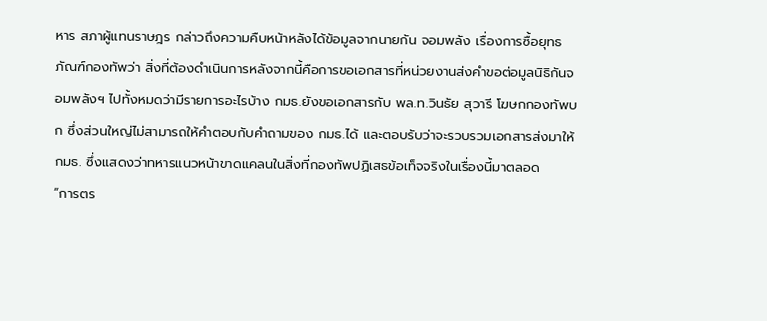หาร สภาผู้แทนราษฎร กล่าวถึงความคืบหน้าหลังได้ข้อมูลจากนายกัน จอมพลัง เรื่องการซื้อยุทธภัณฑ์กองทัพว่า สิ่งที่ต้องดำเนินการหลังจากนี้คือการขอเอกสารที่หน่วยงานส่งคำขอต่อมูลนิธิกันจอมพลังฯ ไปทั้งหมดว่ามีรายการอะไรบ้าง กมธ.ยังขอเอกสารกับ พล.ท.วินธัย สุวารี โฆษกกองทัพบก ซึ่งส่วนใหญ่ไม่สามารถให้คำตอบกับคำถามของ กมธ.ได้ และตอบรับว่าจะรวบรวมเอกสารส่งมาให้ กมธ. ซึ่งแสดงว่าทหารแนวหน้าขาดแคลนในสิ่งที่กองทัพปฏิเสธข้อเท็จจริงในเรื่องนี้มาตลอด
“การตร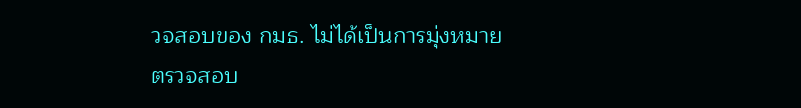วจสอบของ กมธ. ไม่ได้เป็นการมุ่งหมายตรวจสอบ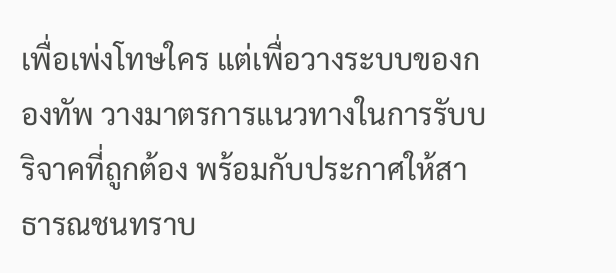เพื่อเพ่งโทษใคร แต่เพื่อวางระบบของกองทัพ วางมาตรการแนวทางในการรับบริจาคที่ถูกต้อง พร้อมกับประกาศให้สาธารณชนทราบ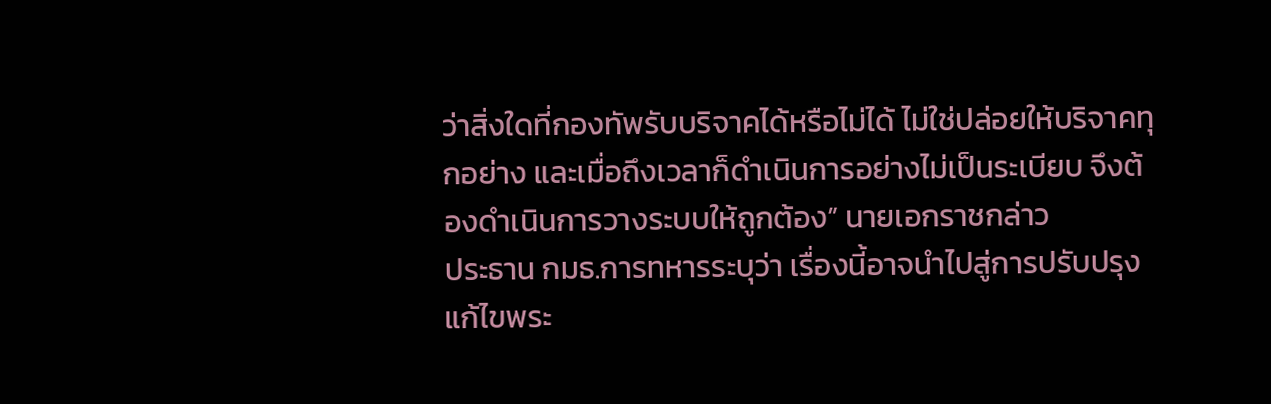ว่าสิ่งใดที่กองทัพรับบริจาคได้หรือไม่ได้ ไม่ใช่ปล่อยให้บริจาคทุกอย่าง และเมื่อถึงเวลาก็ดำเนินการอย่างไม่เป็นระเบียบ จึงต้องดำเนินการวางระบบให้ถูกต้อง” นายเอกราชกล่าว
ประธาน กมธ.การทหารระบุว่า เรื่องนี้อาจนำไปสู่การปรับปรุงแก้ไขพระ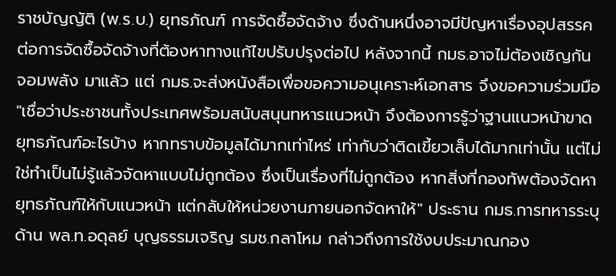ราชบัญญัติ (พ.ร.บ.) ยุทธภัณฑ์ การจัดซื้อจัดจ้าง ซึ่งด้านหนึ่งอาจมีปัญหาเรื่องอุปสรรคต่อการจัดซื้อจัดจ้างที่ต้องหาทางแก้ไขปรับปรุงต่อไป หลังจากนี้ กมธ.อาจไม่ต้องเชิญกัน จอมพลัง มาแล้ว แต่ กมธ.จะส่งหนังสือเพื่อขอความอนุเคราะห์เอกสาร จึงขอความร่วมมือ
"เชื่อว่าประชาชนทั้งประเทศพร้อมสนับสนุนทหารแนวหน้า จึงต้องการรู้ว่าฐานแนวหน้าขาดยุทธภัณฑ์อะไรบ้าง หากทราบข้อมูลได้มากเท่าไหร่ เท่ากับว่าติดเขี้ยวเล็บได้มากเท่านั้น แต่ไม่ใช่ทำเป็นไม่รู้แล้วจัดหาแบบไม่ถูกต้อง ซึ่งเป็นเรื่องที่ไม่ถูกต้อง หากสิ่งที่กองทัพต้องจัดหายุทธภัณฑ์ให้กับแนวหน้า แต่กลับให้หน่วยงานภายนอกจัดหาให้" ประธาน กมธ.การทหารระบุ
ด้าน พล.ท.อดุลย์ บุญธรรมเจริญ รมช.กลาโหม กล่าวถึงการใช้งบประมาณกอง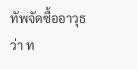ทัพจัดซื้ออาวุธว่า ท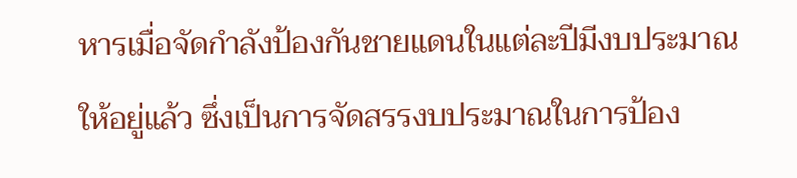หารเมื่อจัดกำลังป้องกันชายแดนในแต่ละปีมีงบประมาณให้อยู่แล้ว ซึ่งเป็นการจัดสรรงบประมาณในการป้อง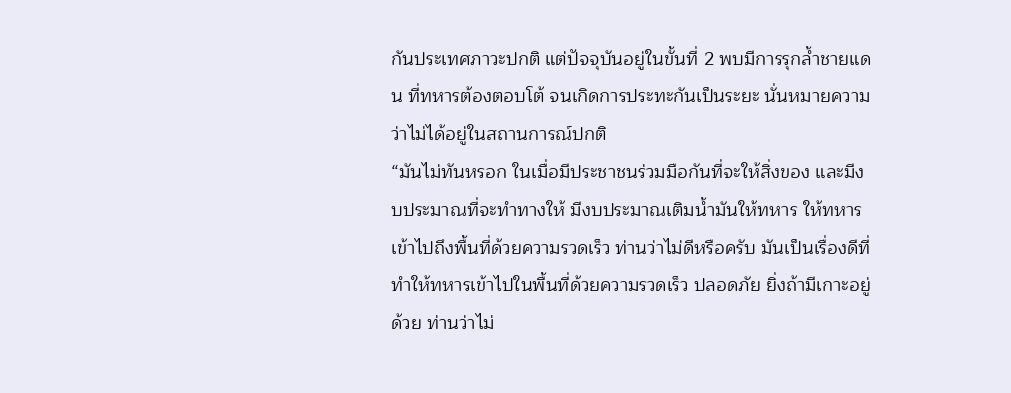กันประเทศภาวะปกติ แต่ปัจจุบันอยู่ในขั้นที่ 2 พบมีการรุกล้ำชายแดน ที่ทหารต้องตอบโต้ จนเกิดการประทะกันเป็นระยะ นั่นหมายความว่าไม่ได้อยู่ในสถานการณ์ปกติ
“มันไม่ทันหรอก ในเมื่อมีประชาชนร่วมมือกันที่จะให้สิ่งของ และมีงบประมาณที่จะทำทางให้ มีงบประมาณเติมน้ำมันให้ทหาร ให้ทหารเข้าไปถึงพื้นที่ด้วยความรวดเร็ว ท่านว่าไม่ดีหรือครับ มันเป็นเรื่องดีที่ทำให้ทหารเข้าไปในพื้นที่ด้วยความรวดเร็ว ปลอดภัย ยิ่งถ้ามีเกาะอยู่ด้วย ท่านว่าไม่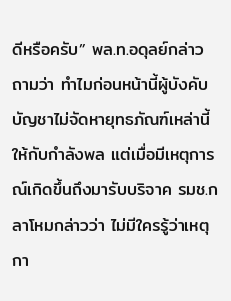ดีหรือครับ” พล.ท.อดุลย์กล่าว
ถามว่า ทำไมก่อนหน้านี้ผู้บังคับบัญชาไม่จัดหายุทธภัณฑ์เหล่านี้ให้กับกำลังพล แต่เมื่อมีเหตุการณ์เกิดขึ้นถึงมารับบริจาค รมช.กลาโหมกล่าวว่า ไม่มีใครรู้ว่าเหตุกา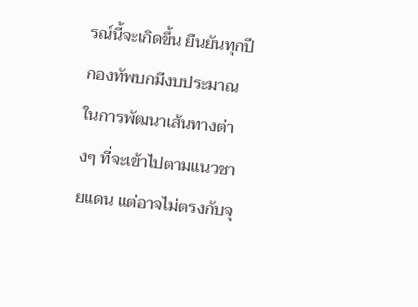รณ์นี้จะเกิดขึ้น ยืนยันทุกปีกองทัพบกมีงบประมาณในการพัฒนาเส้นทางต่างๆ ที่จะเข้าไปตามแนวชายแดน แต่อาจไม่ตรงกับจุ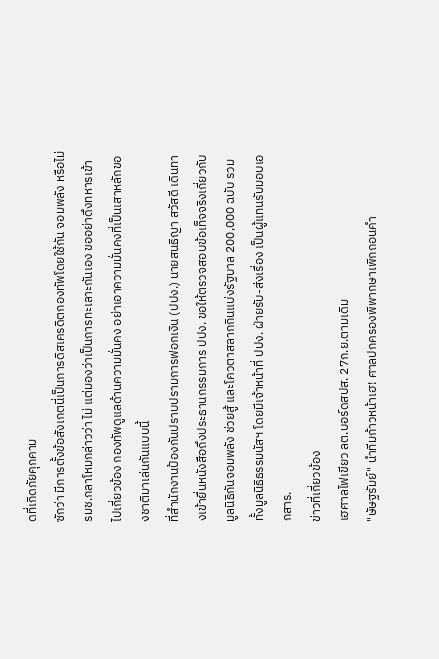ดที่เกิดภัยคุกคาม
ซักว่า มีการตั้งข้อสังเกตนี่เป็นการดิสเครดิตกองทัพโดยใช้กัน จอมพลัง หรือไม่ รมช.กลาโหมกล่าวว่า ไม่ แต่มองว่าเป็นการทะเลาะกันเอง ขออย่าดึงทหารเข้าไปเกี่ยวข้อง กองทัพดูแลด้านความมั่นคง อย่าเอาความมั่นคงที่เป็นเสาหลักของชาติมาเล่นกันแบบนี้
ที่สำนักงานป้องกันปราบปรามการฟอกเงิน (ปปง.) นายสนธิญา สวัสดี เดินทางเข้ายื่นหนังสือถึงประธานกรรมการ ปปง. ขอให้ตรวจสอบข้อเท็จจริงเกี่ยวกับมูลนิธิกันจอมพลัง ช่วยสู้ และโควตาสลากกินแบ่งรัฐบาล 200,000 ฉบับ รวมทั้งมูลนิธิธรรมนัสฯ โดยมีเจ้าหน้าที่ ปปง. ฝ่ายรับ-ส่งเรื่อง เป็นผู้แทนรับมอบเอกสาร.
ข่าวที่เกี่ยวข้อง
เฮศาลไฟเขียว ลต.บอร์ดสปส. 27ก.ย.ตามเดิม
"ษัษฐรัมย์" นำทีมก้าวหน้าเฮ! ศาลปกครองพิพากษาเพิกถอนคำ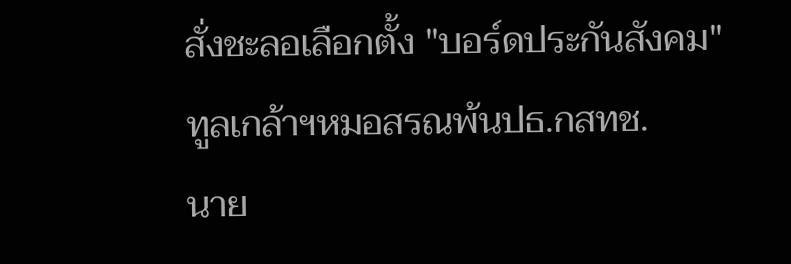สั่งชะลอเลือกตั้ง "บอร์ดประกันสังคม"
ทูลเกล้าฯหมอสรณพ้นปธ.กสทช.
นาย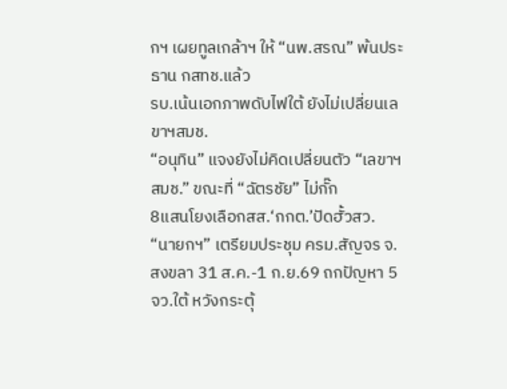กฯ เผยทูลเกล้าฯ ให้ “นพ.สรณ” พ้นประธาน กสทช.แล้ว
รบ.เน้นเอกภาพดับไฟใต้ ยังไม่เปลี่ยนเลขาฯสมช.
“อนุทิน” แจงยังไม่คิดเปลี่ยนตัว “เลขาฯ สมช.” ขณะที่ “ฉัตรชัย” ไม่กั๊ก
8แสนโยงเลือกสส.‘กกต.’ปัดฮั้วสว.
“นายกฯ” เตรียมประชุม ครม.สัญจร จ.สงขลา 31 ส.ค.-1 ก.ย.69 ถกปัญหา 5 จว.ใต้ หวังกระตุ้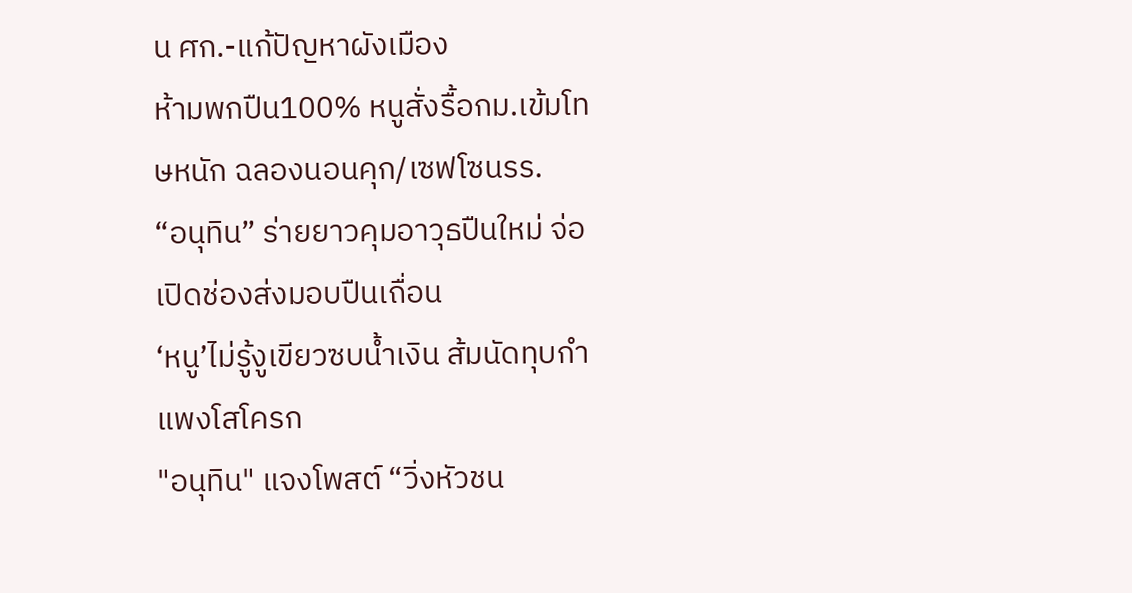น ศก.-แก้ปัญหาผังเมือง
ห้ามพกปืน100% หนูสั่งรื้อกม.เข้มโทษหนัก ฉลองนอนคุก/เซฟโซนรร.
“อนุทิน” ร่ายยาวคุมอาวุธปืนใหม่ จ่อเปิดช่องส่งมอบปืนเถื่อน
‘หนู’ไม่รู้งูเขียวซบน้ำเงิน ส้มนัดทุบกำแพงโสโครก
"อนุทิน" แจงโพสต์ “วิ่งหัวชน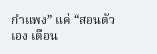กำแพง” แค่ “สอนตัวเอง เตือน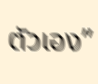ตัวเอง”